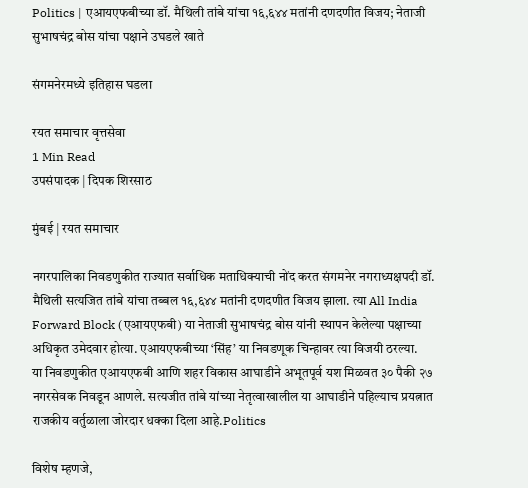Politics | एआयएफबीच्या डॉ. मैथिली तांबे यांचा १६,६४४ मतांनी दणदणीत विजय; नेताजी सुभाषचंद्र बोस यांचा पक्षाने उघडले खाते

संगमनेरमध्ये इतिहास घडला

रयत समाचार वृत्तसेवा
1 Min Read
उपसंपादक | दिपक शिरसाठ

मुंबई | रयत समाचार

नगरपालिका निवडणुकीत राज्यात सर्वाधिक मताधिक्याची नोंद करत संगमनेर नगराध्यक्षपदी डॉ. मैथिली सत्यजित तांबे यांचा तब्बल १६,६४४ मतांनी दणदणीत विजय झाला. त्या All India Forward Block (एआयएफबी) या नेताजी सुभाषचंद्र बोस यांनी स्थापन केलेल्या पक्षाच्या अधिकृत उमेदवार होत्या. एआयएफबीच्या ‘सिंह’ या निवडणूक चिन्हावर त्या विजयी ठरल्या.
या निवडणुकीत एआयएफबी आणि शहर विकास आघाडीने अभूतपूर्व यश मिळवत ३० पैकी २७ नगरसेवक निवडून आणले. सत्यजीत तांबे यांच्या नेतृत्वाखालील या आघाडीने पहिल्याच प्रयत्नात राजकीय वर्तुळाला जोरदार धक्का दिला आहे.Politics

विशेष म्हणजे,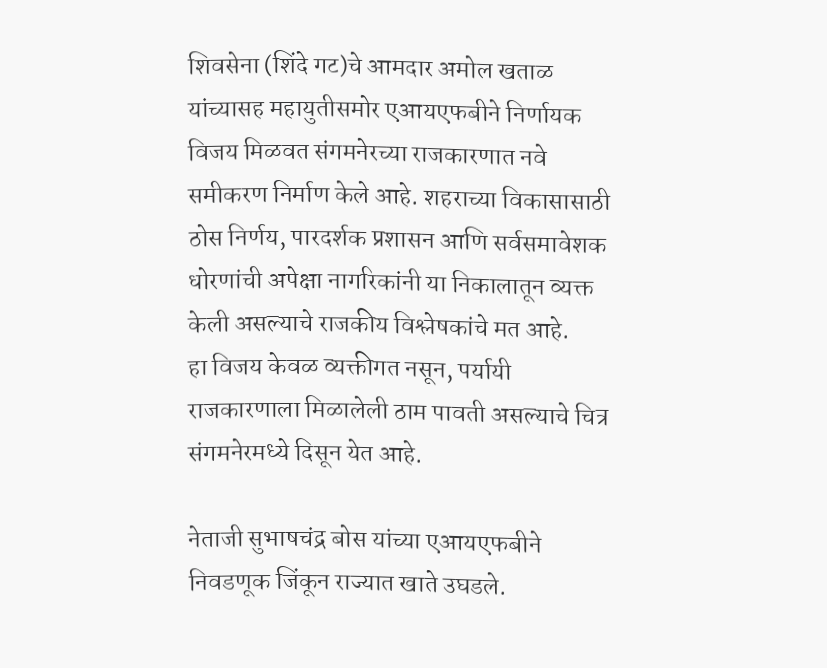शिवसेना (शिंदे गट)चे आमदार अमोल खताळ यांच्यासह महायुतीसमोर एआयएफबीने निर्णायक विजय मिळवत संगमनेरच्या राजकारणात नवे समीकरण निर्माण केले आहे. शहराच्या विकासासाठी ठोस निर्णय, पारदर्शक प्रशासन आणि सर्वसमावेशक धोरणांची अपेक्षा नागरिकांनी या निकालातून व्यक्त केली असल्याचे राजकीय विश्लेषकांचे मत आहे.
हा विजय केवळ व्यक्तीगत नसून, पर्यायी राजकारणाला मिळालेली ठाम पावती असल्याचे चित्र संगमनेरमध्ये दिसून येत आहे.

नेताजी सुभाषचंद्र बोस यांच्या एआयएफबीने निवडणूक जिंकून राज्यात खाते उघडले.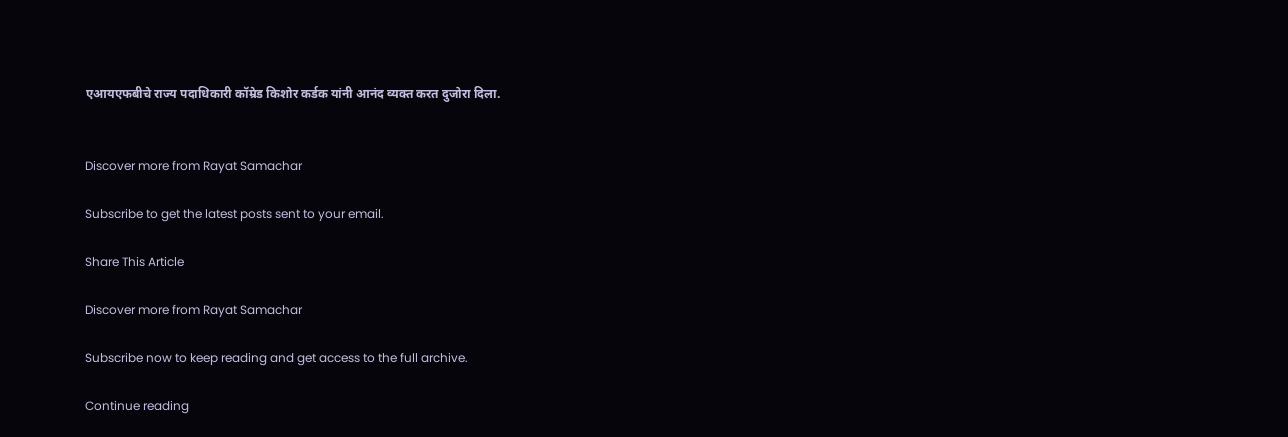एआयएफबीचे राज्य पदाधिकारी कॉम्रेड किशोर कर्डक यांनी आनंद व्यक्त करत दुजोरा दिला.


Discover more from Rayat Samachar

Subscribe to get the latest posts sent to your email.

Share This Article

Discover more from Rayat Samachar

Subscribe now to keep reading and get access to the full archive.

Continue reading